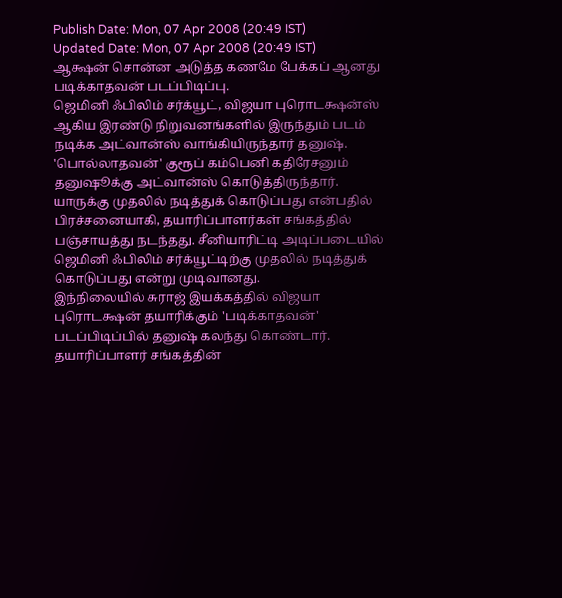Publish Date: Mon, 07 Apr 2008 (20:49 IST)
Updated Date: Mon, 07 Apr 2008 (20:49 IST)
ஆக்ஷன் சொன்ன அடுத்த கணமே பேக்கப் ஆனது படிக்காதவன் படப்பிடிப்பு.
ஜெமினி ஃபிலிம் சர்க்யூட், விஜயா புரொடக்ஷன்ஸ் ஆகிய இரண்டு நிறுவனங்களில் இருந்தும் படம் நடிக்க அட்வான்ஸ் வாங்கியிருந்தார் தனுஷ். 'பொல்லாதவன்' குரூப் கம்பெனி கதிரேசனும் தனுஷூக்கு அட்வான்ஸ் கொடுத்திருந்தார்.
யாருக்கு முதலில் நடித்துக் கொடுப்பது என்பதில் பிரச்சனையாகி, தயாரிப்பாளர்கள் சங்கத்தில் பஞ்சாயத்து நடந்தது. சீனியாரிட்டி அடிப்படையில் ஜெமினி ஃபிலிம் சர்க்யூட்டிற்கு முதலில் நடித்துக் கொடுப்பது என்று முடிவானது.
இந்நிலையில் சுராஜ் இயக்கத்தில் விஜயா புரொடக்ஷன் தயாரிக்கும் 'படிக்காதவன்' படப்பிடிப்பில் தனுஷ் கலந்து கொண்டார்.
தயாரிப்பாளர் சங்கத்தின்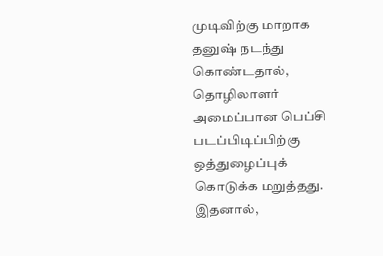முடிவிற்கு மாறாக தனுஷ் நடந்து கொண்டதால், தொழிலாளர் அமைப்பான பெப்சி படப்பிடிப்பிற்கு ஒத்துழைப்புக் கொடுக்க மறுத்தது. இதனால்,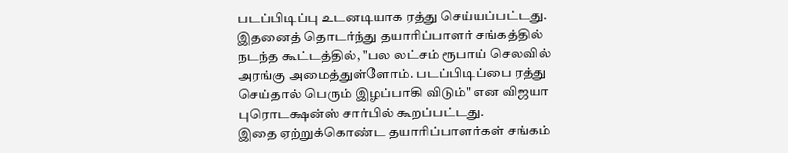படப்பிடிப்பு உடனடியாக ரத்து செய்யப்பட்டது.
இதனைத் தொடர்ந்து தயாரிப்பாளர் சங்கத்தில் நடந்த கூட்டத்தில், "பல லட்சம் ரூபாய் செலவில் அரங்கு அமைத்துள்ளோம். படப்பிடிப்பை ரத்து செய்தால் பெரும் இழப்பாகி விடும்" என விஜயா புரொடக்ஷன்ஸ் சார்பில் கூறப்பட்டது.
இதை ஏற்றுக்கொண்ட தயாரிப்பாளர்கள் சங்கம்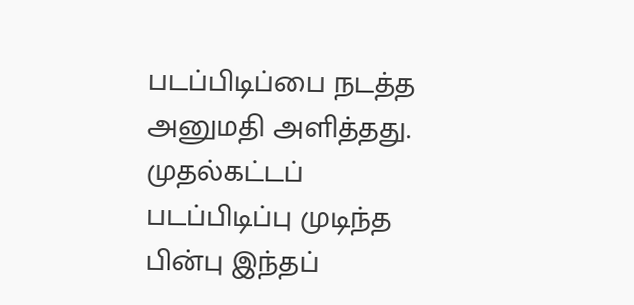படப்பிடிப்பை நடத்த அனுமதி அளித்தது. முதல்கட்டப் படப்பிடிப்பு முடிந்த பின்பு இந்தப்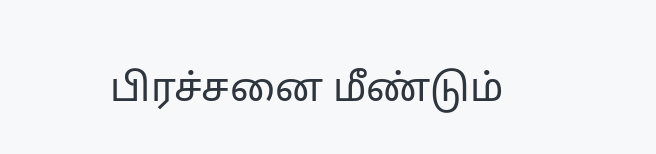பிரச்சனை மீண்டும்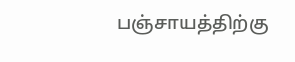பஞ்சாயத்திற்கு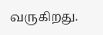வருகிறது.